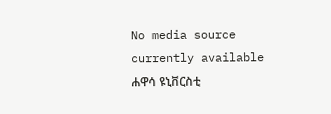No media source currently available
ሐዋሳ ዩኒቨርስቲ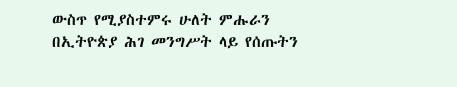ውስጥ የሚያስተምሩ ሁለት ምሑራን በኢትዮጵያ ሕገ መንግሥት ላይ የሰጡትን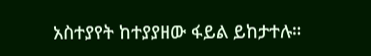አስተያየት ከተያያዘው ፋይል ይከታተሉ።